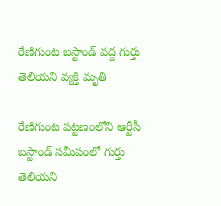రేణిగుంట బస్టాండ్ వద్ద గుర్తు తెలియని వ్యక్తి మృతి

రేణిగుంట పట్టణంలోని ఆర్టీసీ బస్టాండ్ సమీపంలో గుర్తు తెలియని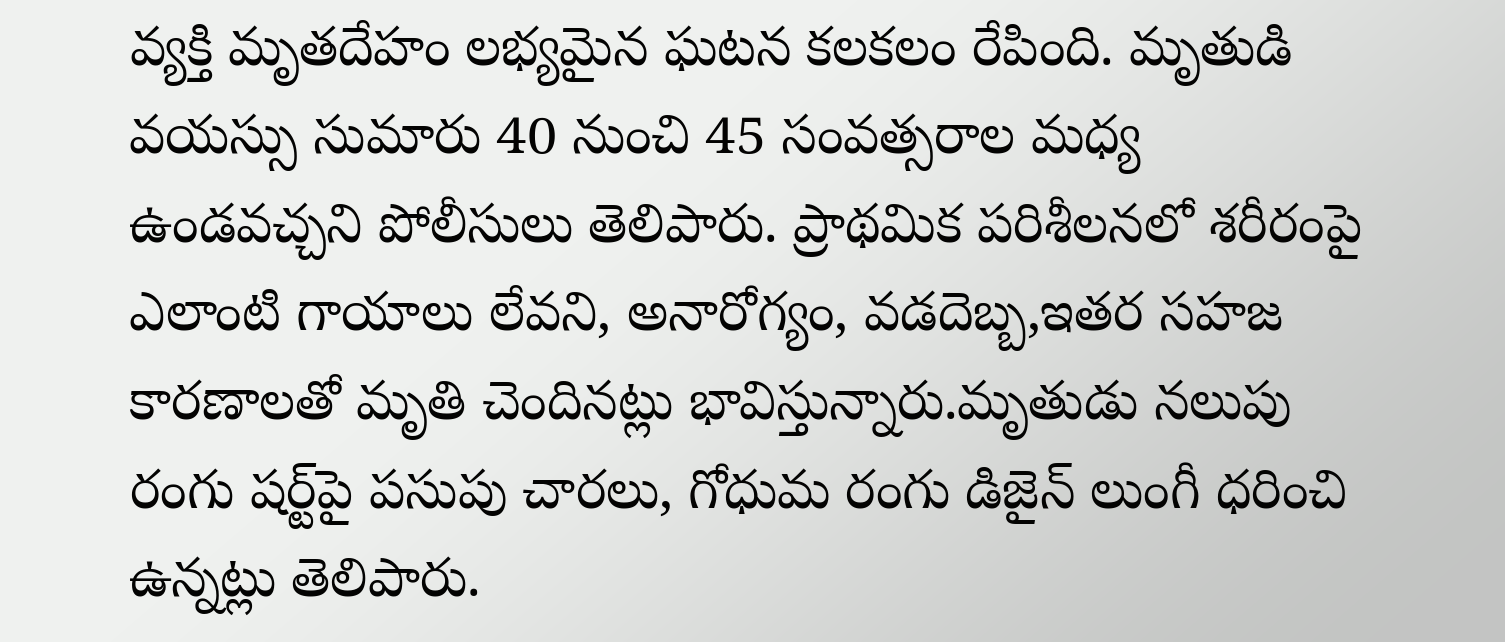వ్యక్తి మృతదేహం లభ్యమైన ఘటన కలకలం రేపింది. మృతుడి వయస్సు సుమారు 40 నుంచి 45 సంవత్సరాల మధ్య ఉండవచ్చని పోలీసులు తెలిపారు. ప్రాథమిక పరిశీలనలో శరీరంపై ఎలాంటి గాయాలు లేవని, అనారోగ్యం, వడదెబ్బ,ఇతర సహజ కారణాలతో మృతి చెందినట్లు భావిస్తున్నారు.మృతుడు నలుపు రంగు షర్ట్‌పై పసుపు చారలు, గోధుమ రంగు డిజైన్ లుంగీ ధరించి ఉన్నట్లు తెలిపారు.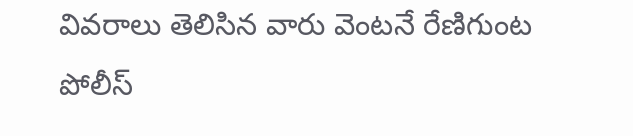వివరాలు తెలిసిన వారు వెంటనే రేణిగుంట పోలీస్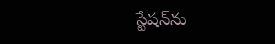స్టేషన్‌ను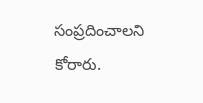సంప్రదించాలని కోరారు.